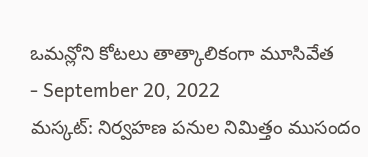ఒమన్లోని కోటలు తాత్కాలికంగా మూసివేత
- September 20, 2022
మస్కట్: నిర్వహణ పనుల నిమిత్తం ముసందం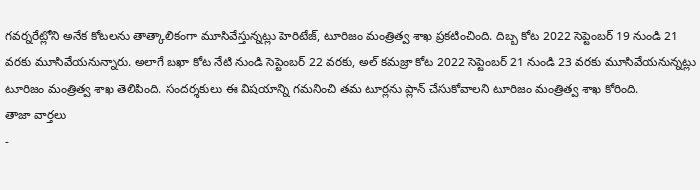గవర్నరేట్లోని అనేక కోటలను తాత్కాలికంగా మూసివేస్తున్నట్లు హెరిటేజ్, టూరిజం మంత్రిత్వ శాఖ ప్రకటించింది. దిబ్బ కోట 2022 సెప్టెంబర్ 19 నుండి 21 వరకు మూసివేయనున్నారు. అలాగే బఖా కోట నేటి నుండి సెప్టెంబర్ 22 వరకు, అల్ కమజ్రా కోట 2022 సెప్టెంబర్ 21 నుండి 23 వరకు మూసివేయనున్నట్లు టూరిజం మంత్రిత్వ శాఖ తెలిపింది. సందర్శకులు ఈ విషయాన్ని గమనించి తమ టూర్లను ప్లాన్ చేసుకోవాలని టూరిజం మంత్రిత్వ శాఖ కోరింది.
తాజా వార్తలు
-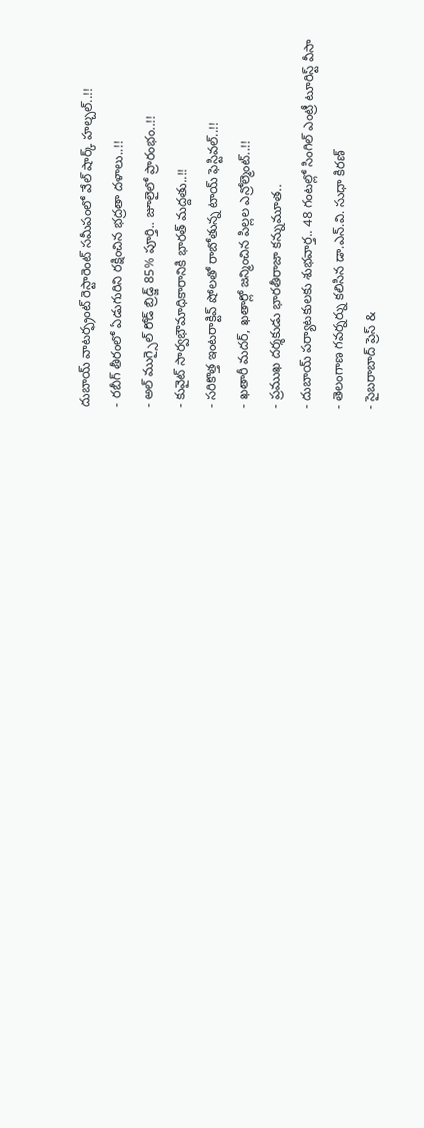దుబాయ్ వాటర్ఫ్రంట్ రెస్టారెంట్ సమీపంలో వేల్ షార్క్ హల్చల్..!!
- రబీగ్ తీరంలో ఏడుగురిని రక్షించిన భద్రతా దళాలు..!!
- అల్ ముగ్సైల్ రోడ్ బ్రిడ్జ్ 85% పూర్తి.. జూలైలో ప్రారంభం..!!
- కువైట్ సార్వభౌమాధికారానికి భారత్ మద్దతు..!!
- సరికొత్త ఇంటరాక్టివ్ షోలతో రాబోతున్న టాయ్ ఫెస్టివల్..!!
- ఖతారీ మదర్, ఖతార్లో జన్మించిన పిల్లల ఎన్రోల్మెంట్..!!
- ప్రముఖ దర్శకుడు భారతీరాజా కన్నుమూత..
- దుబాయ్ పర్యాటకులకు శుభవార్త.. 48 గంటల్లో సింగిల్ ఎంట్రీ టూరిస్ట్ వీసా
- తెలంగాణ గవర్నర్ను కలిసిన డా.ఎన్.వి. సుధా కిరణ్
- సైబరాబాద్ ప్రెస్ &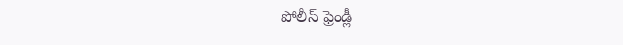పోలీస్ ఫ్రెండ్లీ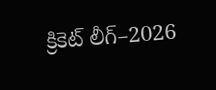క్రికెట్ లీగ్–2026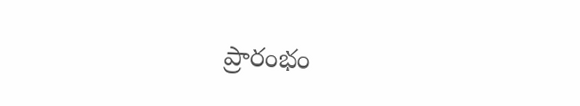ప్రారంభం